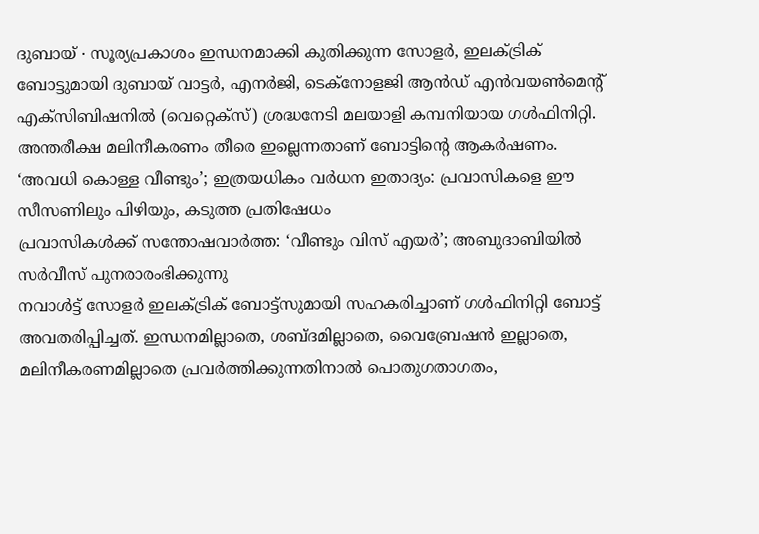ദുബായ് ∙ സൂര്യപ്രകാശം ഇന്ധനമാക്കി കുതിക്കുന്ന സോളർ, ഇലക്ട്രിക് ബോട്ടുമായി ദുബായ് വാട്ടർ, എനർജി, ടെക്നോളജി ആൻഡ് എൻവയൺമെന്റ് എക്സിബിഷനിൽ (വെറ്റെക്സ്) ശ്രദ്ധനേടി മലയാളി കമ്പനിയായ ഗൾഫിനിറ്റി. അന്തരീക്ഷ മലിനീകരണം തീരെ ഇല്ലെന്നതാണ് ബോട്ടിന്റെ ആകർഷണം.
‘അവധി കൊള്ള വീണ്ടും’; ഇത്രയധികം വർധന ഇതാദ്യം: പ്രവാസികളെ ഈ സീസണിലും പിഴിയും, കടുത്ത പ്രതിഷേധം
പ്രവാസികൾക്ക് സന്തോഷവാർത്ത: ‘വീണ്ടും വിസ് എയർ’; അബുദാബിയിൽ സർവീസ് പുനരാരംഭിക്കുന്നു
നവാൾട്ട് സോളർ ഇലക്ട്രിക് ബോട്ട്സുമായി സഹകരിച്ചാണ് ഗൾഫിനിറ്റി ബോട്ട് അവതരിപ്പിച്ചത്. ഇന്ധനമില്ലാതെ, ശബ്ദമില്ലാതെ, വൈബ്രേഷൻ ഇല്ലാതെ, മലിനീകരണമില്ലാതെ പ്രവർത്തിക്കുന്നതിനാൽ പൊതുഗതാഗതം,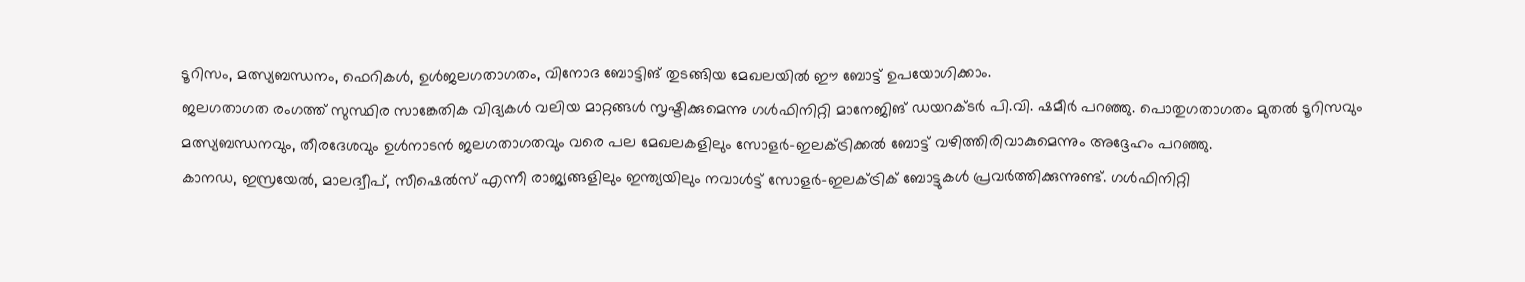ടൂറിസം, മത്സ്യബന്ധനം, ഫെറികൾ, ഉൾജലഗതാഗതം, വിനോദ ബോട്ടിങ് തുടങ്ങിയ മേഖലയിൽ ഈ ബോട്ട് ഉപയോഗിക്കാം.
ജലഗതാഗത രംഗത്ത് സുസ്ഥിര സാങ്കേതിക വിദ്യകൾ വലിയ മാറ്റങ്ങൾ സൃഷ്ടിക്കുമെന്നു ഗൾഫിനിറ്റി മാനേജിങ് ഡയറക്ടർ പി.വി. ഷമീർ പറഞ്ഞു. പൊതുഗതാഗതം മുതൽ ടൂറിസവും മത്സ്യബന്ധനവും, തീരദേശവും ഉൾനാടൻ ജലഗതാഗതവും വരെ പല മേഖലകളിലും സോളർ-ഇലക്ട്രിക്കൽ ബോട്ട് വഴിത്തിരിവാകുമെന്നും അദ്ദേഹം പറഞ്ഞു.
കാനഡ, ഇസ്രയേൽ, മാലദ്വീപ്, സീഷെൽസ് എന്നീ രാജ്യങ്ങളിലും ഇന്ത്യയിലും നവാൾട്ട് സോളർ-ഇലക്ട്രിക് ബോട്ടുകൾ പ്രവർത്തിക്കുന്നുണ്ട്. ഗൾഫിനിറ്റി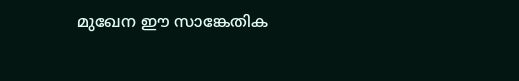മുഖേന ഈ സാങ്കേതിക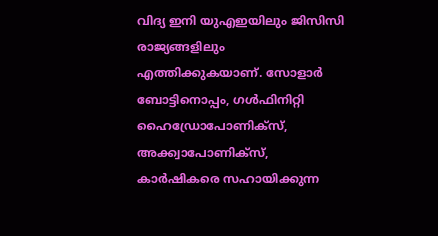വിദ്യ ഇനി യുഎഇയിലും ജിസിസി രാജ്യങ്ങളിലും എത്തിക്കുകയാണ്. സോളാർ ബോട്ടിനൊപ്പം, ഗൾഫിനിറ്റി ഹൈഡ്രോപോണിക്സ്, അക്ക്വാപോണിക്സ്, കാർഷികരെ സഹായിക്കുന്ന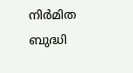നിർമിത ബുദ്ധി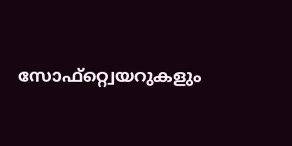സോഫ്റ്റ്വെയറുകളും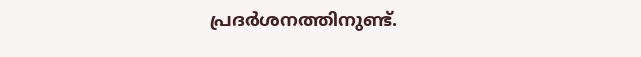പ്രദർശനത്തിനുണ്ട്.